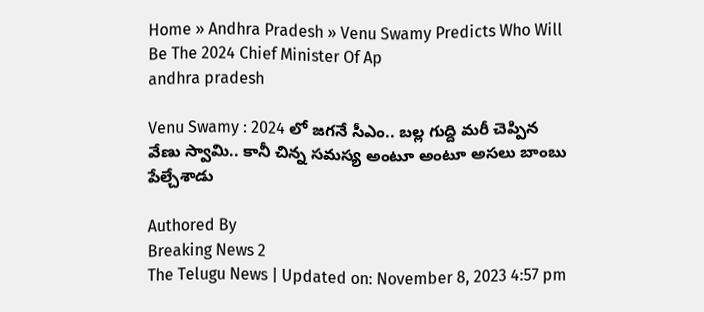Home » Andhra Pradesh » Venu Swamy Predicts Who Will Be The 2024 Chief Minister Of Ap
andhra pradesh

Venu Swamy : 2024 లో జగనే సీఎం.. బల్ల గుద్ది మరీ చెప్పిన వేణు స్వామి.. కానీ చిన్న సమస్య అంటూ అంటూ అసలు బాంబు పేల్చేశాడు

Authored By
Breaking News 2
The Telugu News | Updated on: November 8, 2023 4:57 pm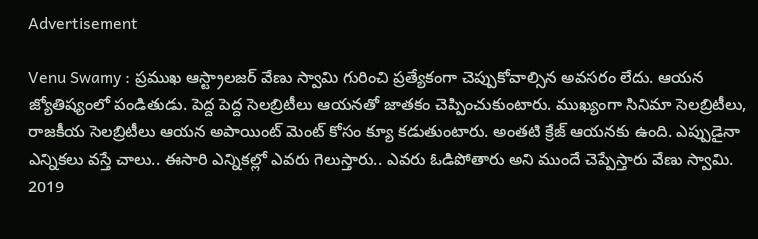Advertisement

Venu Swamy : ప్రముఖ ఆస్ట్రాలజర్ వేణు స్వామి గురించి ప్రత్యేకంగా చెప్పుకోవాల్సిన అవసరం లేదు. ఆయన జ్యోతిష్యంలో పండితుడు. పెద్ద పెద్ద సెలబ్రిటీలు ఆయనతో జాతకం చెప్పించుకుంటారు. ముఖ్యంగా సినిమా సెలబ్రిటీలు, రాజకీయ సెలబ్రిటీలు ఆయన అపాయింట్ మెంట్ కోసం క్యూ కడుతుంటారు. అంతటి క్రేజ్ ఆయనకు ఉంది. ఎప్పుడైనా ఎన్నికలు వస్తే చాలు.. ఈసారి ఎన్నికల్లో ఎవరు గెలుస్తారు.. ఎవరు ఓడిపోతారు అని ముందే చెప్పేస్తారు వేణు స్వామి. 2019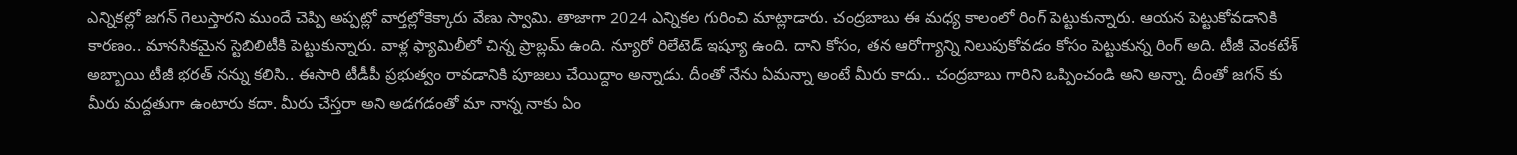ఎన్నికల్లో జగన్ గెలుస్తారని ముందే చెప్పి అప్పట్లో వార్తల్లోకెక్కారు వేణు స్వామి. తాజాగా 2024 ఎన్నికల గురించి మాట్లాడారు. చంద్రబాబు ఈ మధ్య కాలంలో రింగ్ పెట్టుకున్నారు. ఆయన పెట్టుకోవడానికి కారణం.. మానసికమైన స్టెబిలిటీకి పెట్టుకున్నారు. వాళ్ల ఫ్యామిలీలో చిన్న ప్రాబ్లమ్ ఉంది. న్యూరో రిలేటెడ్ ఇష్యూ ఉంది. దాని కోసం, తన ఆరోగ్యాన్ని నిలుపుకోవడం కోసం పెట్టుకున్న రింగ్ అది. టీజీ వెంకటేశ్ అబ్బాయి టీజీ భరత్ నన్ను కలిసి.. ఈసారి టీడీపీ ప్రభుత్వం రావడానికి పూజలు చేయిద్దాం అన్నాడు. దీంతో నేను ఏమన్నా అంటే మీరు కాదు.. చంద్రబాబు గారిని ఒప్పించండి అని అన్నా. దీంతో జగన్ కు మీరు మద్దతుగా ఉంటారు కదా. మీరు చేస్తరా అని అడగడంతో మా నాన్న నాకు ఏం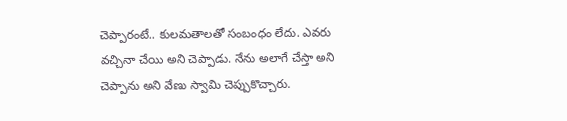చెప్పారంటే.. కులమతాలతో సంబంధం లేదు. ఎవరు వచ్చినా చేయి అని చెప్పాడు. నేను అలాగే చేస్తా అని చెప్పాను అని వేణు స్వామి చెప్పుకొచ్చారు.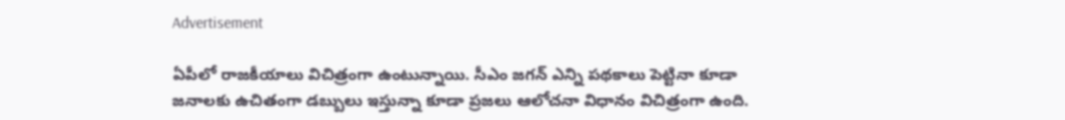Advertisement

ఏపీలో రాజకీయాలు విచిత్రంగా ఉంటున్నాయి. సీఎం జగన్ ఎన్ని పథకాలు పెట్టినా కూడా జనాలకు ఉచితంగా డబ్బులు ఇస్తున్నా కూడా ప్రజలు ఆలోచనా విధానం విచిత్రంగా ఉంది.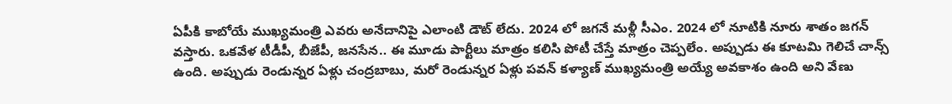ఏపీకి కాబోయే ముఖ్యమంత్రి ఎవరు అనేదానిపై ఎలాంటి డౌట్ లేదు. 2024 లో జగనే మళ్లీ సీఎం. 2024 లో నూటికి నూరు శాతం జగన్ వస్తారు. ఒకవేళ టీడీపీ, బీజేపీ, జనసేన.. ఈ మూడు పార్టీలు మాత్రం కలిసి పోటీ చేస్తే మాత్రం చెప్పలేం. అప్పుడు ఈ కూటమి గెలిచే చాన్స్ ఉంది. అప్పుడు రెండున్నర ఏళ్లు చంద్రబాబు, మరో రెండున్నర ఏళ్లు పవన్ కళ్యాణ్ ముఖ్యమంత్రి అయ్యే అవకాశం ఉంది అని వేణు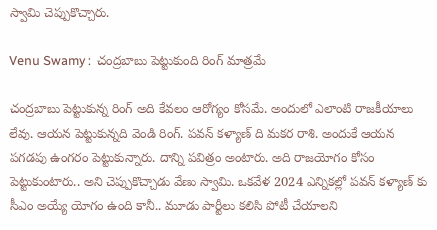స్వామి చెప్పుకొచ్చారు.

Venu Swamy :  చంద్రబాబు పెట్టుకుంది రింగ్ మాత్రమే

చంద్రబాబు పెట్టుకున్న రింగ్ అది కేవలం ఆరోగ్యం కోసమే. అందులో ఎలాంటి రాజకీయాలు లేవు. ఆయన పెట్టుకున్నది వెండి రింగ్. పవన్ కళ్యాణ్ ది మకర రాశి. అందుకే ఆయన పగడపు ఉంగరం పెట్టుకున్నారు. దాన్ని పవిత్రం అంటారు. అది రాజయోగం కోసం పెట్టుకుంటారు.. అని చెప్పుకొచ్చాడు వేణు స్వామి. ఒకవేళ 2024 ఎన్నికల్లో పవన్ కళ్యాణ్ కు సీఎం అయ్యే యోగం ఉంది కానీ.. మూడు పార్టీలు కలిసి పోటీ చేయాలని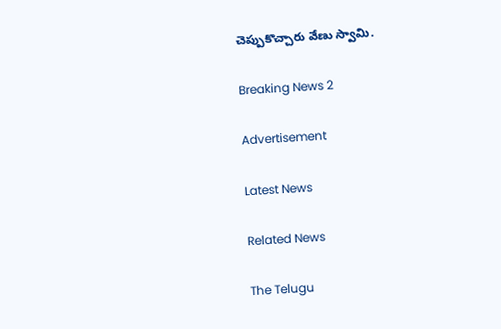చెప్పుకొచ్చారు వేణు స్వామి.

Breaking News 2

Advertisement

Latest News

Related News

The Telugu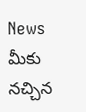News మీకు నచ్చిన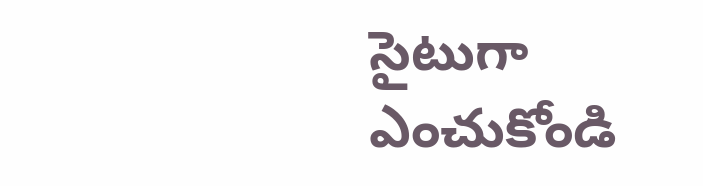సైటుగా ఎంచుకోండి